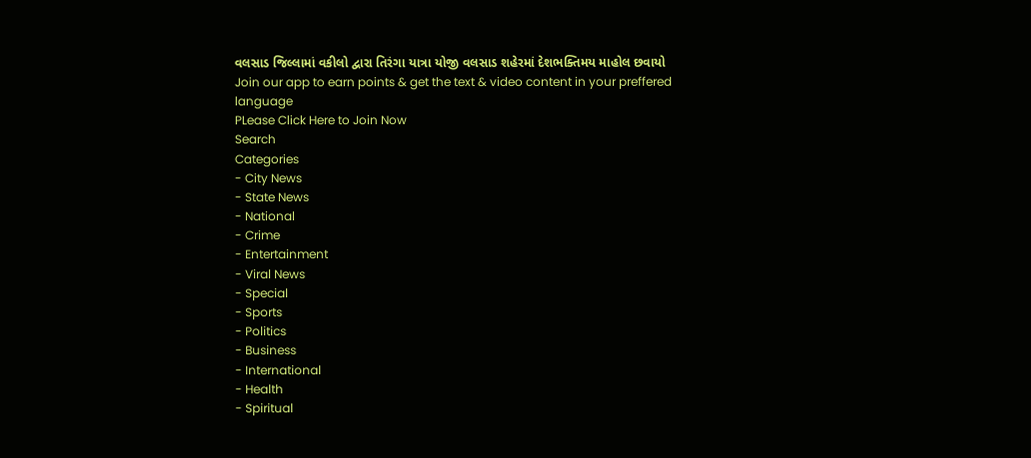વલસાડ જિલ્લામાં વકીલો દ્વારા તિરંગા યાત્રા યોજી વલસાડ શહેરમાં દેશભક્તિમય માહોલ છવાયો
Join our app to earn points & get the text & video content in your preffered language
PLease Click Here to Join Now
Search
Categories
- City News
- State News
- National
- Crime
- Entertainment
- Viral News
- Special
- Sports
- Politics
- Business
- International
- Health
- Spiritual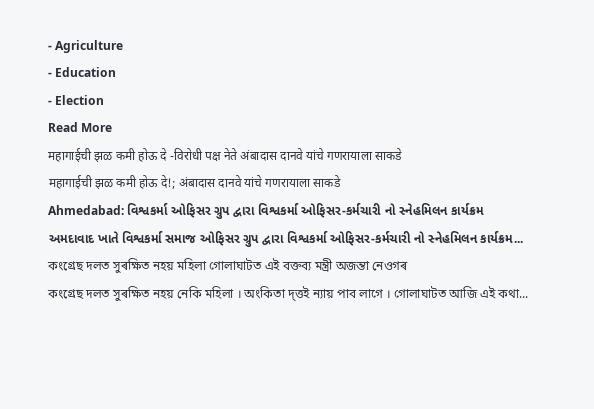- Agriculture
- Education
- Election
Read More
महागाईची झळ कमी होऊ दे -विरोधी पक्ष नेते अंबादास दानवे यांचे गणरायाला साकडे
महागाईची झळ कमी होऊ दे!; अंबादास दानवे यांचे गणरायाला साकडे
Ahmedabad: વિશ્વકર્મા ઓફિસર ગ્રુપ દ્વારા વિશ્વકર્મા ઓફિસર-કર્મચારી નો સ્નેહમિલન કાર્યક્રમ
અમદાવાદ ખાતે વિશ્વકર્મા સમાજ ઓફિસર ગ્રુપ દ્વારા વિશ્વકર્મા ઓફિસર-કર્મચારી નો સ્નેહમિલન કાર્યક્રમ...
কংগ্ৰেছ দলত সুৰক্ষিত নহয় মহিলা গোলাঘাটত এই বক্তব্য মন্ত্ৰী অজন্তা নেওগৰ
কংগ্ৰেছ দলত সুৰক্ষিত নহয় নেকি মহিলা । অংকিতা দ্ত্তই ন্যায় পাব লাগে । গোলাঘাটত আজি এই কথা...